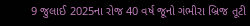9 જુલાઈ 2025ના રોજ 40 વર્ષ જૂનો ગંભીરા બ્રિજ તૂટી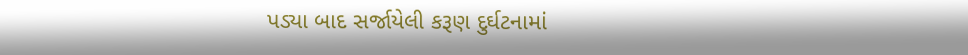પડ્યા બાદ સર્જાયેલી કરૂણ દુર્ઘટનામાં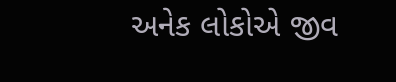અનેક લોકોએ જીવ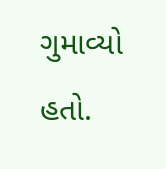ગુમાવ્યો હતો.